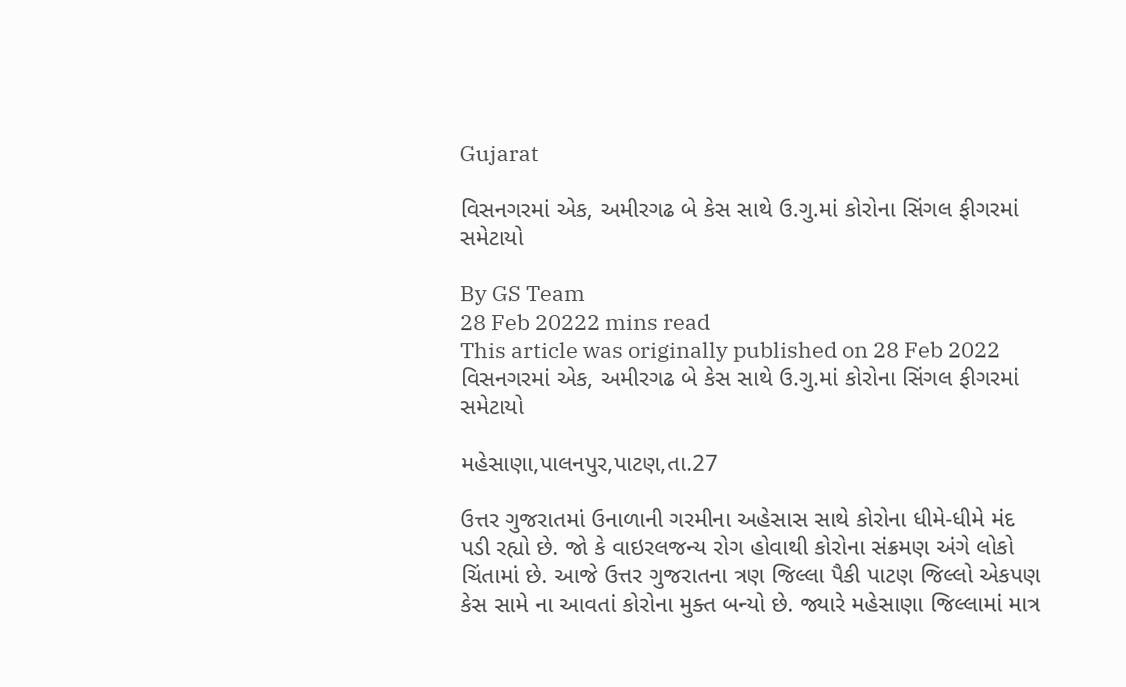Gujarat

વિસનગરમાં એક, અમીરગઢ બે કેસ સાથે ઉ.ગુ.માં કોરોના સિંગલ ફીગરમાં સમેટાયો

By GS Team
28 Feb 20222 mins read
This article was originally published on 28 Feb 2022
વિસનગરમાં એક, અમીરગઢ બે કેસ સાથે ઉ.ગુ.માં કોરોના સિંગલ ફીગરમાં સમેટાયો

મહેસાણા,પાલનપુર,પાટણ,તા.27

ઉત્તર ગુજરાતમાં ઉનાળાની ગરમીના અહેસાસ સાથે કોરોના ધીમે-ધીમે મંદ પડી રહ્યો છે. જો કે વાઇરલજન્ય રોગ હોવાથી કોરોના સંક્રમણ અંગે લોકો ચિંતામાં છે. આજે ઉત્તર ગુજરાતના ત્રણ જિલ્લા પૈકી પાટણ જિલ્લો એકપણ કેસ સામે ના આવતાં કોરોના મુક્ત બન્યો છે. જ્યારે મહેસાણા જિલ્લામાં માત્ર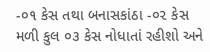-૦૧ કેસ તથા બનાસકાંઠા -૦૨ કેસ મળી કુલ ૦૩ કેસ નોધાતાં રહીશો અને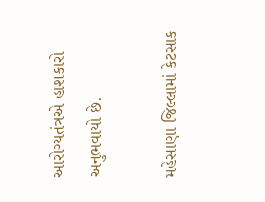આરોગ્યતંત્રએ હાશકારો અનુભવાયો છે.

મહેસાણા જિલ્લામાં કેટસાક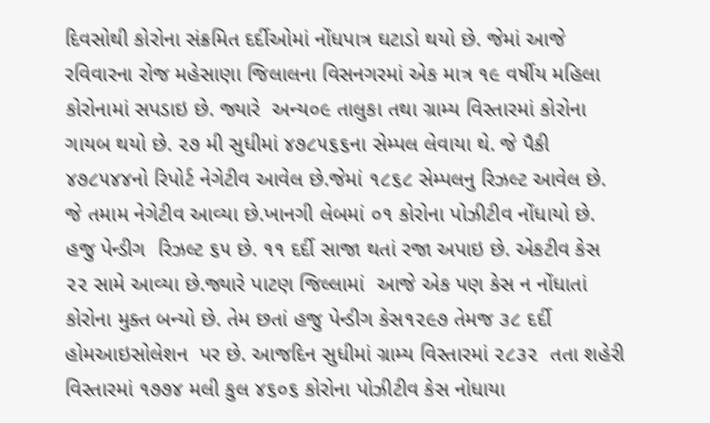દિવસોથી કોરોના સંક્રમિત દર્દીઓમાં નોંધપાત્ર ઘટાડો થયો છે. જેમાં આજે રવિવારના રોજ મહેસાણા જિલાલના વિસનગરમાં એક માત્ર ૧૯ વર્ષીય મહિલા કોરોનામાં સપડાઇ છે. જ્યારે  અન્ય૦૯ તાલુકા તથા ગ્રામ્ય વિસ્તારમાં કોરોના ગાયબ થયો છે. ૨૭ મી સુધીમાં ૪૭૮૫૬૬ના સેમ્પલ લેવાયા થે. જે પૈકી ૪૭૮૫૪૪નો રિપોર્ટ નેગેટીવ આવેલ છે.જેમાં ૧૮૬૮ સેમ્પલનુ રિઝલ્ટ આવેલ છે. જે તમામ નેગેટીવ આવ્યા છે.ખાનગી લેબમાં ૦૧ કોરોના પોઝીટીવ નોંધાયો છે. હજુ પેન્ડીગ  રિઝલ્ટ ૬૫ છે. ૧૧ દર્દી સાજા થતાં રજા અપાઇ છે. એકટીવ કેસ ૨૨ સામે આવ્યા છે.જ્યારે પાટણ જિલ્લામાં  આજે એક પણ કેસ ન નોંધાતાં કોરોના મુક્ત બન્યો છે. તેમ છતાં હજુ પેન્ડીગ કેસ૧૨૯૭ તેમજ ૩૮ દર્દી હોમઆઇસોલેશન  પર છે. આજદિન સુધીમાં ગ્રામ્ય વિસ્તારમાં ૨૮૩૨  તતા શહેરી વિસ્તારમાં ૧૭૭૪ મલી કુલ ૪૬૦૬ કોરોના પોઝીટીવ કેસ નોધાયા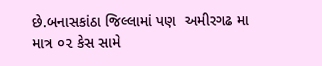છે.બનાસકાંઠા જિલ્લામાં પણ  અમીરગઢ મા માત્ર ૦૨ કેસ સામે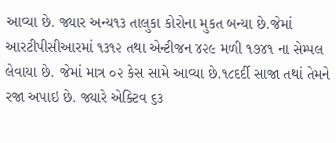આવ્યા છે. જ્યાર અન્ય૧૩ તાલુકા કોરોના મુકત બન્યા છે.જેમાં આરટીપીસીઆરમાં ૧૩૧૨ તથા એન્ટીજન ૪૨૯ મળી ૧૭૪૧ ના સેમ્પલ લેવાયા છે. જેમાં માત્ર ૦૨ કેસ સામે આવ્યા છે.૧૮દર્દી સાજા તથાં તેમને રજા અપાઇ છે. જ્યારે એક્ટિવ ૬૩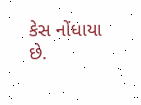કેસ નોંધાયા છે.